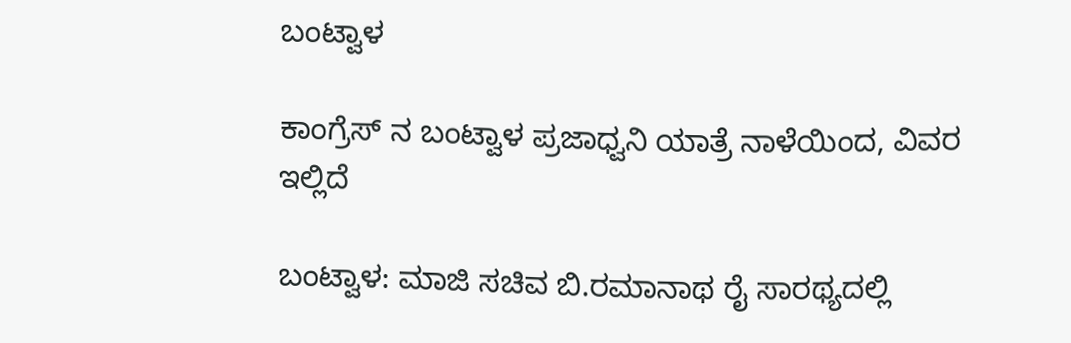ಬಂಟ್ವಾಳ

ಕಾಂಗ್ರೆಸ್ ನ ಬಂಟ್ವಾಳ ಪ್ರಜಾಧ್ವನಿ ಯಾತ್ರೆ ನಾಳೆಯಿಂದ, ವಿವರ ಇಲ್ಲಿದೆ

ಬಂಟ್ವಾಳ: ಮಾಜಿ ಸಚಿವ ಬಿ.ರಮಾನಾಥ ರೈ ಸಾರಥ್ಯದಲ್ಲಿ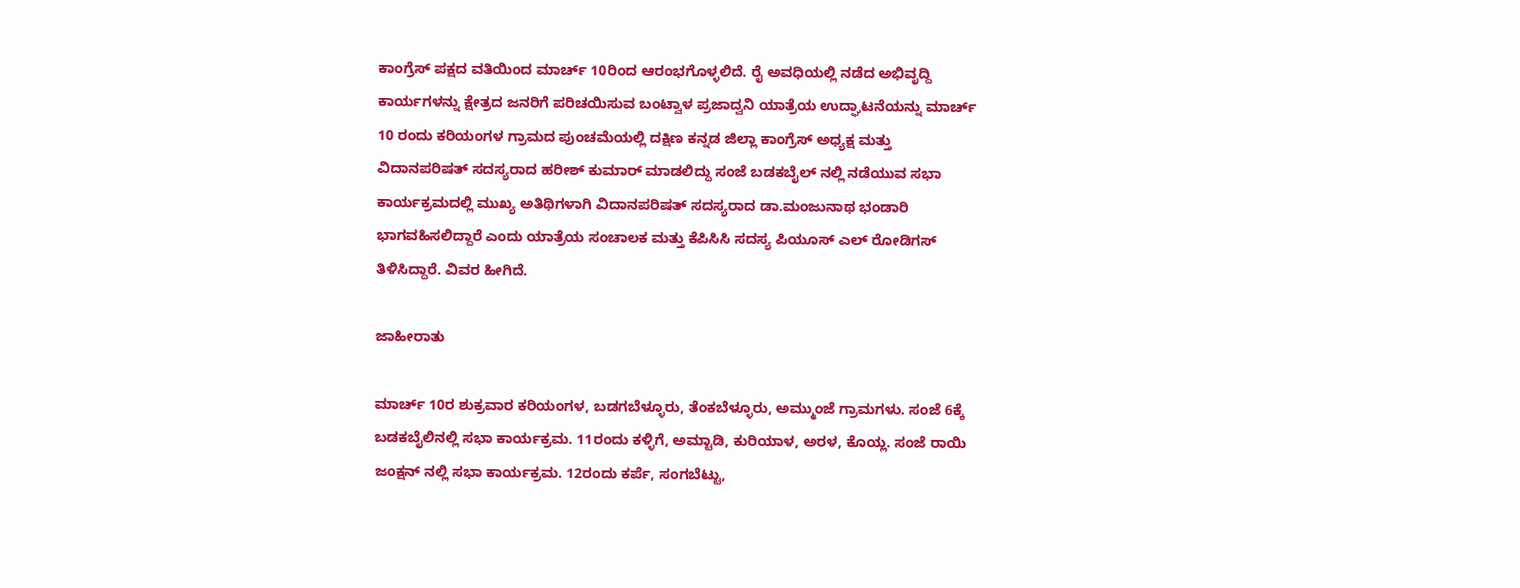ಕಾಂಗ್ರೆಸ್ ಪಕ್ಷದ ವತಿಯಿಂದ ಮಾರ್ಚ್ 10ರಿಂದ ಆರಂಭಗೊಳ್ಳಲಿದೆ. ರೈ ಅವಧಿಯಲ್ಲಿ ನಡೆದ ಅಭಿವೃದ್ದಿ ಕಾರ್ಯಗಳನ್ನು ಕ್ಷೇತ್ರದ ಜನರಿಗೆ ಪರಿಚಯಿಸುವ ಬಂಟ್ವಾಳ ಪ್ರಜಾದ್ವನಿ ಯಾತ್ರೆಯ ಉದ್ಘಾಟನೆಯನ್ನು ಮಾರ್ಚ್ 10 ರಂದು ಕರಿಯಂಗಳ ಗ್ರಾಮದ ಪುಂಚಮೆಯಲ್ಲಿ ದಕ್ಷಿಣ ಕನ್ನಡ ಜಿಲ್ಲಾ ಕಾಂಗ್ರೆಸ್ ಅಧ್ಯಕ್ಷ ಮತ್ತು ವಿದಾನಪರಿಷತ್ ಸದಸ್ಯರಾದ ಹರೀಶ್ ಕುಮಾರ್ ಮಾಡಲಿದ್ದು ಸಂಜೆ ಬಡಕಬೈಲ್ ನಲ್ಲಿ ನಡೆಯುವ ಸಭಾ ಕಾರ್ಯಕ್ರಮದಲ್ಲಿ ಮುಖ್ಯ ಅತಿಥಿಗಳಾಗಿ ವಿದಾನಪರಿಷತ್ ಸದಸ್ಯರಾದ ಡಾ.ಮಂಜುನಾಥ ಭಂಡಾರಿ ಭಾಗವಹಿಸಲಿದ್ದಾರೆ ಎಂದು ಯಾತ್ರೆಯ ಸಂಚಾಲಕ ಮತ್ತು ಕೆಪಿಸಿಸಿ ಸದಸ್ಯ ಪಿಯೂಸ್ ಎಲ್ ರೋಡಿಗಸ್ ತಿಳಿಸಿದ್ದಾರೆ. ವಿವರ ಹೀಗಿದೆ.

ಜಾಹೀರಾತು

ಮಾರ್ಚ್ 10ರ ಶುಕ್ರವಾರ ಕರಿಯಂಗಳ, ಬಡಗಬೆಳ್ಳೂರು, ತೆಂಕಬೆಳ್ಳೂರು, ಅಮ್ಮುಂಜೆ ಗ್ರಾಮಗಳು. ಸಂಜೆ 6ಕ್ಕೆ ಬಡಕಬೈಲಿನಲ್ಲಿ ಸಭಾ ಕಾರ್ಯಕ್ರಮ. 11ರಂದು ಕಳ್ಳಿಗೆ, ಅಮ್ಟಾಡಿ, ಕುರಿಯಾಳ, ಅರಳ, ಕೊಯ್ಲ. ಸಂಜೆ ರಾಯಿ ಜಂಕ್ಷನ್ ನಲ್ಲಿ ಸಭಾ ಕಾರ್ಯಕ್ರಮ. 12ರಂದು ಕರ್ಪೆ, ಸಂಗಬೆಟ್ಟು,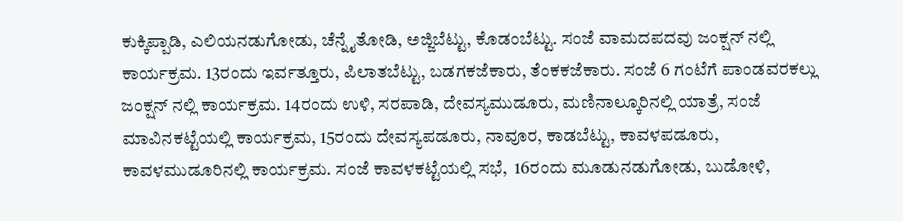ಕುಕ್ಕಿಪ್ಪಾಡಿ, ಎಲಿಯನಡುಗೋಡು, ಚೆನ್ನೈತೋಡಿ, ಅಜ್ಜಿಬೆಟ್ಟು, ಕೊಡಂಬೆಟ್ಟು. ಸಂಜೆ ವಾಮದಪದವು ಜಂಕ್ಷನ್ ನಲ್ಲಿ ಕಾರ್ಯಕ್ರಮ. 13ರಂದು ಇರ್ವತ್ತೂರು, ಪಿಲಾತಬೆಟ್ಟು, ಬಡಗಕಜೆಕಾರು, ತೆಂಕಕಜೆಕಾರು. ಸಂಜೆ 6 ಗಂಟೆಗೆ ಪಾಂಡವರಕಲ್ಲು ಜಂಕ್ಷನ್ ನಲ್ಲಿ ಕಾರ್ಯಕ್ರಮ. 14ರಂದು ಉಳಿ, ಸರಪಾಡಿ, ದೇವಸ್ಯಮುಡೂರು, ಮಣಿನಾಲ್ಕೂರಿನಲ್ಲಿ ಯಾತ್ರೆ, ಸಂಜೆ ಮಾವಿನಕಟ್ಟೆಯಲ್ಲಿ ಕಾರ್ಯಕ್ರಮ, 15ರಂದು ದೇವಸ್ಯಪಡೂರು, ನಾವೂರ, ಕಾಡಬೆಟ್ಟು, ಕಾವಳಪಡೂರು, ಕಾವಳಮುಡೂರಿನಲ್ಲಿ ಕಾರ್ಯಕ್ರಮ. ಸಂಜೆ ಕಾವಳಕಟ್ಟೆಯಲ್ಲಿ ಸಭೆ,  16ರಂದು ಮೂಡುನಡುಗೋಡು, ಬುಡೋಳಿ,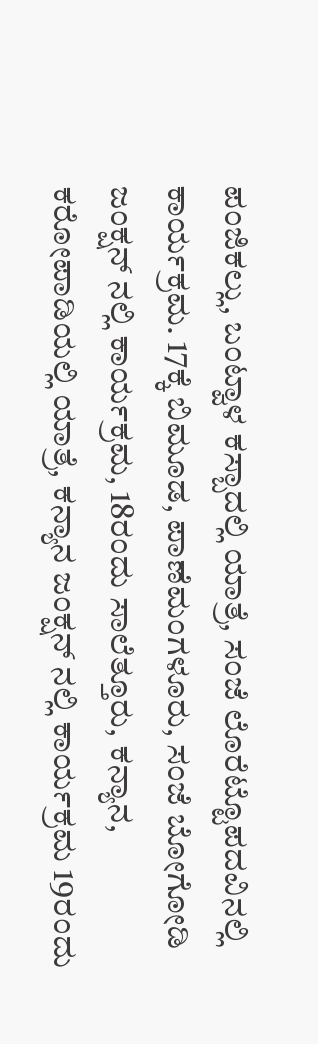ಪಂಜಿಕಲ್ಲು, ಬಂಟ್ವಾಳ ಕಸ್ಬಾದಲ್ಲಿ ಯಾತ್ರೆ, ಸಂಜೆ ಲೊರೆಟ್ಟೊಪದವಿನಲ್ಲಿ ಕಾರ್ಯಕ್ರಮ. 17ಕ್ಕೆ ಬಿಮೂಡ, ಪಾಣೆಮಂಗಳೂರು, ಸಂಜೆ ಬೋಗೋಡಿ ಜಂಕ್ಷನ್ ನಲ್ಲಿ ಕಾರ್ಯಕ್ರಮ, 18ರಂದು ಸಾಲೆತ್ತೂರು, ಕನ್ಯಾನ, ಕರೋಪಾಡಿಯಲ್ಲಿ ಯಾತ್ರೆ, ಕನ್ಯಾನ ಜಂಕ್ಷನ್ ನಲ್ಲಿ ಕಾರ್ಯಕ್ರಮ 19ರಂದು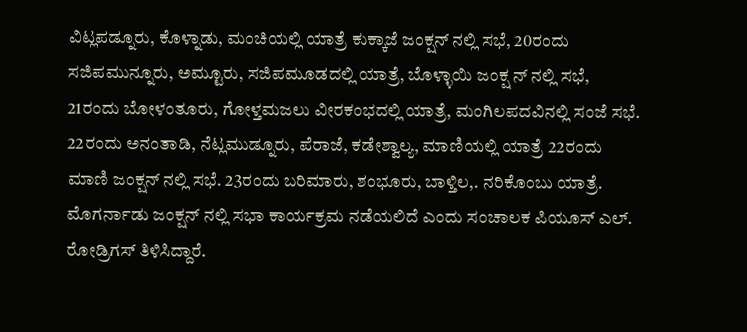ವಿಟ್ಲಪಡ್ನೂರು, ಕೊಳ್ನಾಡು, ಮಂಚಿಯಲ್ಲಿ ಯಾತ್ರೆ ಕುಕ್ಕಾಜೆ ಜಂಕ್ಷನ್ ನಲ್ಲಿ ಸಭೆ, 20ರಂದು ಸಜಿಪಮುನ್ನೂರು, ಅಮ್ಟೂರು, ಸಜಿಪಮೂಡದಲ್ಲಿ ಯಾತ್ರೆ, ಬೊಳ್ಳಾಯಿ ಜಂಕ್ಷ ನ್ ನಲ್ಲಿ ಸಭೆ, 21ರಂದು ಬೋಳಂತೂರು, ಗೋಳ್ತಮಜಲು ವೀರಕಂಭದಲ್ಲಿ ಯಾತ್ರೆ, ಮಂಗಿಲಪದವಿನಲ್ಲಿ ಸಂಜೆ ಸಭೆ. 22ರಂದು ಅನಂತಾಡಿ, ನೆಟ್ಲಮುಡ್ನೂರು, ಪೆರಾಜೆ, ಕಡೇಶ್ವಾಲ್ಯ, ಮಾಣಿಯಲ್ಲಿ ಯಾತ್ರೆ 22ರಂದು ಮಾಣಿ ಜಂಕ್ಷನ್ ನಲ್ಲಿ ಸಭೆ. 23ರಂದು ಬರಿಮಾರು, ಶಂಭೂರು, ಬಾಳ್ತಿಲ,. ನರಿಕೊಂಬು ಯಾತ್ರೆ. ಮೊಗರ್ನಾಡು ಜಂಕ್ಷನ್ ನಲ್ಲಿ ಸಭಾ ಕಾರ್ಯಕ್ರಮ ನಡೆಯಲಿದೆ ಎಂದು ಸಂಚಾಲಕ ಪಿಯೂಸ್ ಎಲ್. ರೋಡ್ರಿಗಸ್ ತಿಳಿಸಿದ್ದಾರೆ.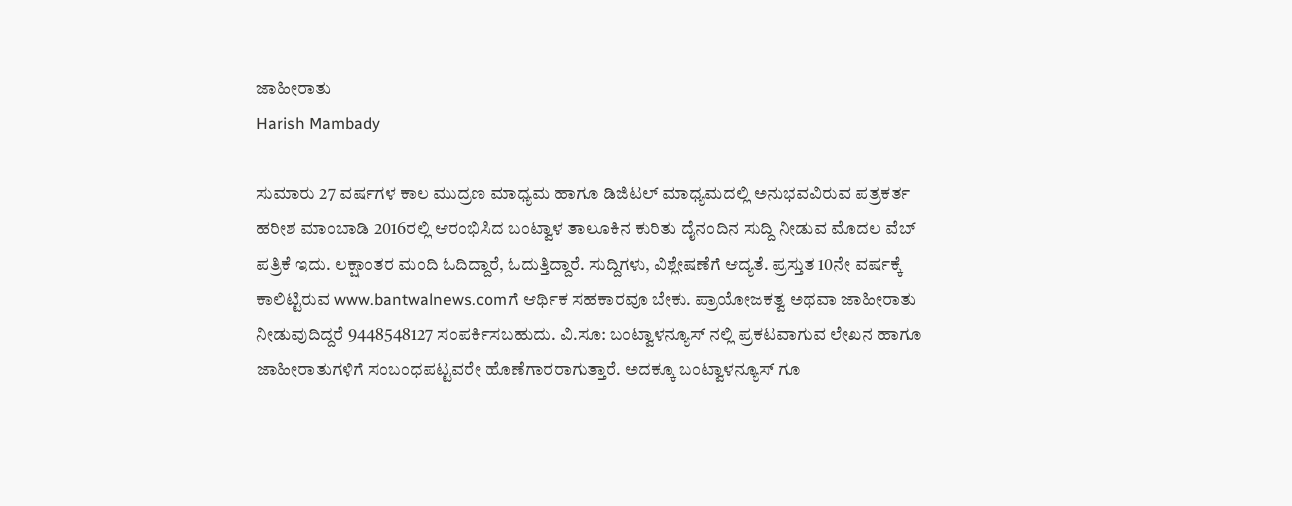ಜಾಹೀರಾತು
Harish Mambady

ಸುಮಾರು 27 ವರ್ಷಗಳ ಕಾಲ ಮುದ್ರಣ ಮಾಧ್ಯಮ ಹಾಗೂ ಡಿಜಿಟಲ್ ಮಾಧ್ಯಮದಲ್ಲಿ ಅನುಭವವಿರುವ ಪತ್ರಕರ್ತ ಹರೀಶ ಮಾಂಬಾಡಿ 2016ರಲ್ಲಿ ಆರಂಭಿಸಿದ ಬಂಟ್ವಾಳ ತಾಲೂಕಿನ ಕುರಿತು ದೈನಂದಿನ ಸುದ್ದಿ ನೀಡುವ ಮೊದಲ ವೆಬ್ ಪತ್ರಿಕೆ ಇದು. ಲಕ್ಷಾಂತರ ಮಂದಿ ಓದಿದ್ದಾರೆ, ಓದುತ್ತಿದ್ದಾರೆ. ಸುದ್ದಿಗಳು, ವಿಶ್ಲೇಷಣೆಗೆ ಆದ್ಯತೆ. ಪ್ರಸ್ತುತ 10ನೇ ವರ್ಷಕ್ಕೆ ಕಾಲಿಟ್ಟಿರುವ www.bantwalnews.comಗೆ ಆರ್ಥಿಕ ಸಹಕಾರವೂ ಬೇಕು. ಪ್ರಾಯೋಜಕತ್ವ ಅಥವಾ ಜಾಹೀರಾತು ನೀಡುವುದಿದ್ದರೆ 9448548127 ಸಂಪರ್ಕಿಸಬಹುದು. ವಿ.ಸೂ: ಬಂಟ್ವಾಳನ್ಯೂಸ್ ನಲ್ಲಿ ಪ್ರಕಟವಾಗುವ ಲೇಖನ ಹಾಗೂ ಜಾಹೀರಾತುಗಳಿಗೆ ಸಂಬಂಧಪಟ್ಟವರೇ ಹೊಣೆಗಾರರಾಗುತ್ತಾರೆ. ಅದಕ್ಕೂ ಬಂಟ್ವಾಳನ್ಯೂಸ್ ಗೂ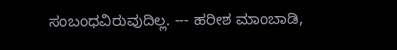ಸಂಬಂಧವಿರುವುದಿಲ್ಲ. --- ಹರೀಶ ಮಾಂಬಾಡಿ,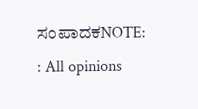ಸಂಪಾದಕNOTE: : All opinions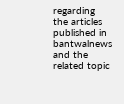regarding the articles published in bantwalnews and the related topic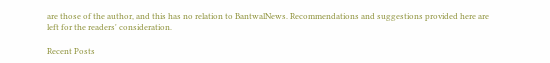are those of the author, and this has no relation to BantwalNews. Recommendations and suggestions provided here are left for the readers' consideration.

Recent Posts